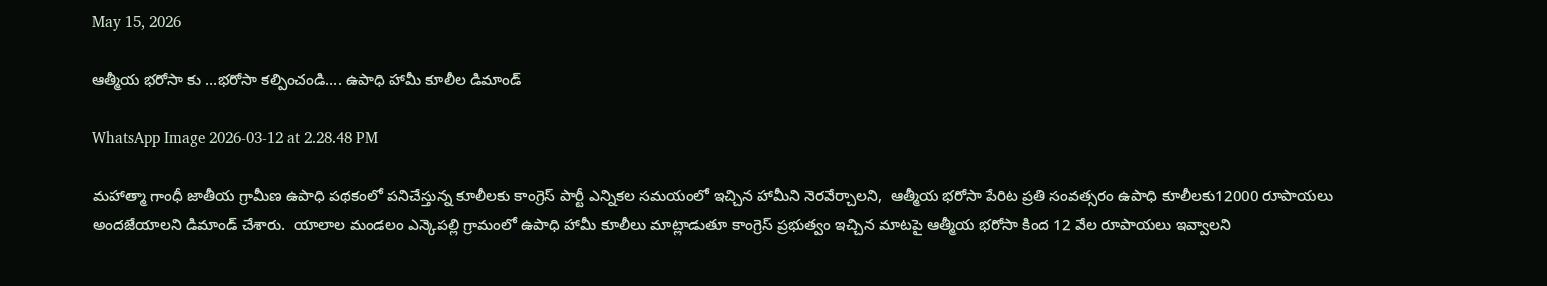May 15, 2026

ఆత్మీయ భరోసా కు …భరోసా కల్పించండి…. ఉపాధి హామీ కూలీల డిమాండ్

WhatsApp Image 2026-03-12 at 2.28.48 PM

మహాత్మా గాంధీ జాతీయ గ్రామీణ ఉపాధి పథకంలో పనిచేస్తున్న కూలీలకు కాంగ్రెస్ పార్టీ ఎన్నికల సమయంలో ఇచ్చిన హామీని నెరవేర్చాలని,  ఆత్మీయ భరోసా పేరిట ప్రతి సంవత్సరం ఉపాధి కూలీలకు12000 రూపాయలు అందజేయాలని డిమాండ్ చేశారు.  యాలాల మండలం ఎన్కెపల్లి గ్రామంలో ఉపాధి హామీ కూలీలు మాట్లాడుతూ కాంగ్రెస్ ప్రభుత్వం ఇచ్చిన మాటపై ఆత్మీయ భరోసా కింద 12 వేల రూపాయలు ఇవ్వాలని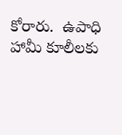కోరారు.  ఉపాధి హామీ కూలీలకు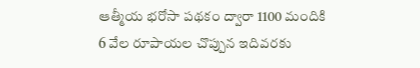ఆత్మీయ భరోసా పథకం ద్వారా 1100 మందికి 6 వేల రూపాయల చొప్పున ఇదివరకు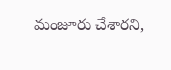మంజూరు చేశారని,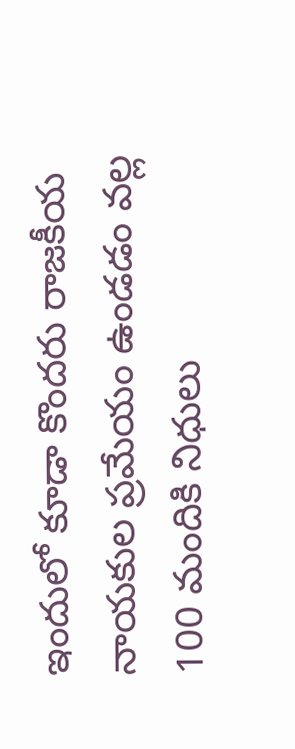ఇందులో కూడా కొందరు రాజకీయ నాయకుల ప్రమేయం ఉండడం వల్ల 100 మందికి నిధులు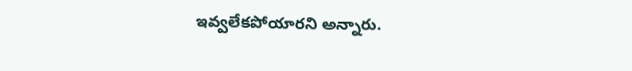ఇవ్వలేకపోయారని అన్నారు.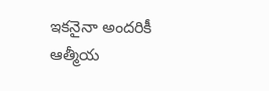ఇకనైనా అందరికీ ఆత్మీయ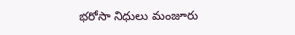భరోసా నిధులు మంజూరు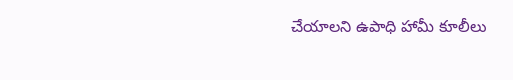చేయాలని ఉపాధి హామీ కూలీలు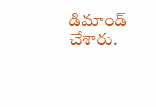డిమాండ్ చేశారు.